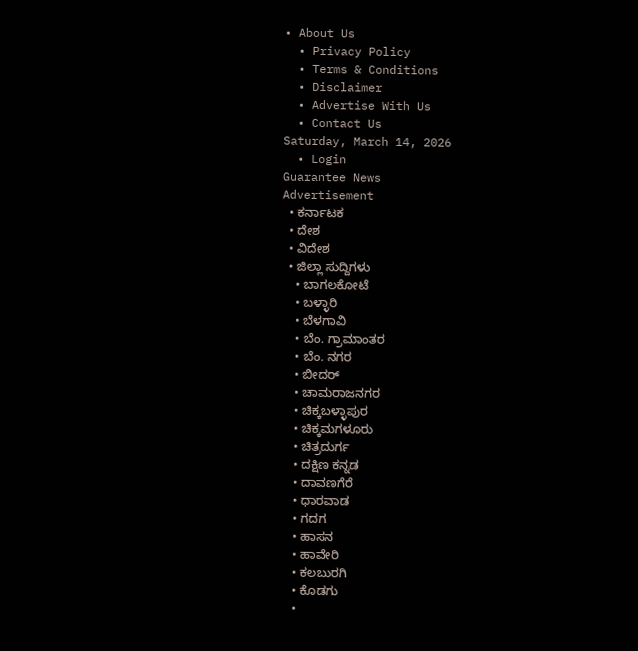• About Us
  • Privacy Policy
  • Terms & Conditions
  • Disclaimer
  • Advertise With Us
  • Contact Us
Saturday, March 14, 2026
  • Login
Guarantee News
Advertisement
  • ಕರ್ನಾಟಕ
  • ದೇಶ
  • ವಿದೇಶ
  • ಜಿಲ್ಲಾ ಸುದ್ದಿಗಳು
    • ಬಾಗಲಕೋಟೆ
    • ಬಳ್ಳಾರಿ
    • ಬೆಳಗಾವಿ
    • ಬೆಂ. ಗ್ರಾಮಾಂತರ
    • ಬೆಂ. ನಗರ
    • ಬೀದರ್
    • ಚಾಮರಾಜನಗರ
    • ಚಿಕ್ಕಬಳ್ಳಾಪುರ
    • ಚಿಕ್ಕಮಗಳೂರು
    • ಚಿತ್ರದುರ್ಗ
    • ದಕ್ಷಿಣ ಕನ್ನಡ
    • ದಾವಣಗೆರೆ
    • ಧಾರವಾಡ
    • ಗದಗ
    • ಹಾಸನ
    • ಹಾವೇರಿ
    • ಕಲಬುರಗಿ
    • ಕೊಡಗು
    •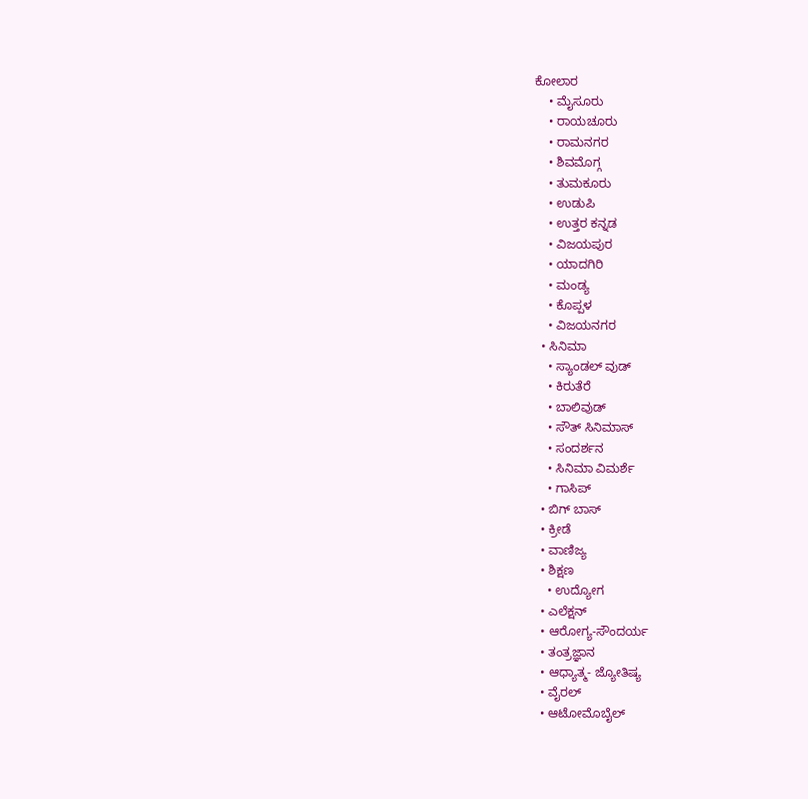ಕೋಲಾರ
    • ಮೈಸೂರು
    • ರಾಯಚೂರು
    • ರಾಮನಗರ
    • ಶಿವಮೊಗ್ಗ
    • ತುಮಕೂರು
    • ಉಡುಪಿ
    • ಉತ್ತರ ಕನ್ನಡ
    • ವಿಜಯಪುರ
    • ಯಾದಗಿರಿ
    • ಮಂಡ್ಯ
    • ಕೊಪ್ಪಳ
    • ವಿಜಯನಗರ
  • ಸಿನಿಮಾ
    • ಸ್ಯಾಂಡಲ್ ವುಡ್
    • ಕಿರುತೆರೆ
    • ಬಾಲಿವುಡ್
    • ಸೌತ್ ಸಿನಿಮಾಸ್
    • ಸಂದರ್ಶನ
    • ಸಿನಿಮಾ ವಿಮರ್ಶೆ
    • ಗಾಸಿಪ್
  • ಬಿಗ್ ಬಾಸ್
  • ಕ್ರೀಡೆ
  • ವಾಣಿಜ್ಯ
  • ಶಿಕ್ಷಣ
    • ಉದ್ಯೋಗ
  • ಎಲೆಕ್ಷನ್
  • ಆರೋಗ್ಯ-ಸೌಂದರ್ಯ
  • ತಂತ್ರಜ್ಞಾನ
  • ಆಧ್ಯಾತ್ಮ- ಜ್ಯೋತಿಷ್ಯ
  • ವೈರಲ್
  • ಆಟೋಮೊಬೈಲ್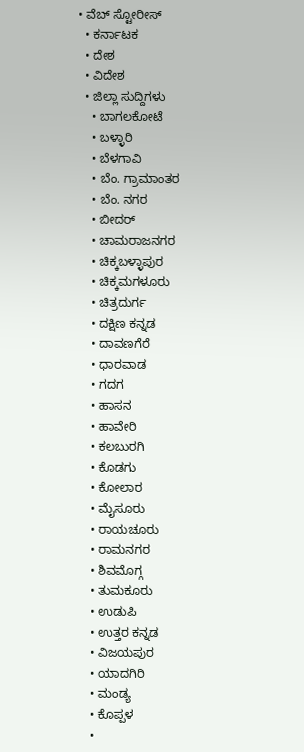• ವೆಬ್ ಸ್ಟೋರೀಸ್
  • ಕರ್ನಾಟಕ
  • ದೇಶ
  • ವಿದೇಶ
  • ಜಿಲ್ಲಾ ಸುದ್ದಿಗಳು
    • ಬಾಗಲಕೋಟೆ
    • ಬಳ್ಳಾರಿ
    • ಬೆಳಗಾವಿ
    • ಬೆಂ. ಗ್ರಾಮಾಂತರ
    • ಬೆಂ. ನಗರ
    • ಬೀದರ್
    • ಚಾಮರಾಜನಗರ
    • ಚಿಕ್ಕಬಳ್ಳಾಪುರ
    • ಚಿಕ್ಕಮಗಳೂರು
    • ಚಿತ್ರದುರ್ಗ
    • ದಕ್ಷಿಣ ಕನ್ನಡ
    • ದಾವಣಗೆರೆ
    • ಧಾರವಾಡ
    • ಗದಗ
    • ಹಾಸನ
    • ಹಾವೇರಿ
    • ಕಲಬುರಗಿ
    • ಕೊಡಗು
    • ಕೋಲಾರ
    • ಮೈಸೂರು
    • ರಾಯಚೂರು
    • ರಾಮನಗರ
    • ಶಿವಮೊಗ್ಗ
    • ತುಮಕೂರು
    • ಉಡುಪಿ
    • ಉತ್ತರ ಕನ್ನಡ
    • ವಿಜಯಪುರ
    • ಯಾದಗಿರಿ
    • ಮಂಡ್ಯ
    • ಕೊಪ್ಪಳ
    •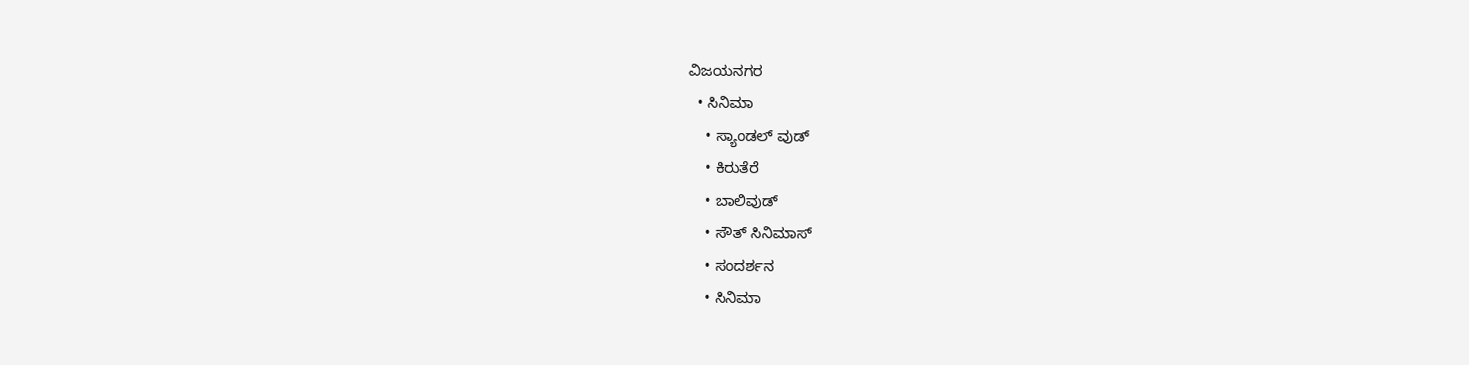ವಿಜಯನಗರ
  • ಸಿನಿಮಾ
    • ಸ್ಯಾಂಡಲ್ ವುಡ್
    • ಕಿರುತೆರೆ
    • ಬಾಲಿವುಡ್
    • ಸೌತ್ ಸಿನಿಮಾಸ್
    • ಸಂದರ್ಶನ
    • ಸಿನಿಮಾ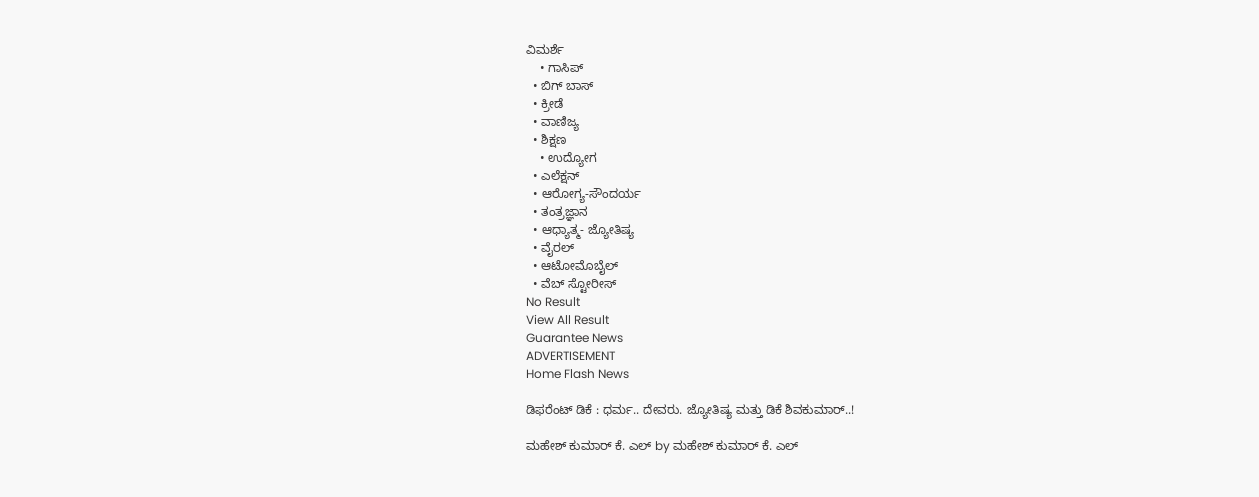ವಿಮರ್ಶೆ
    • ಗಾಸಿಪ್
  • ಬಿಗ್ ಬಾಸ್
  • ಕ್ರೀಡೆ
  • ವಾಣಿಜ್ಯ
  • ಶಿಕ್ಷಣ
    • ಉದ್ಯೋಗ
  • ಎಲೆಕ್ಷನ್
  • ಆರೋಗ್ಯ-ಸೌಂದರ್ಯ
  • ತಂತ್ರಜ್ಞಾನ
  • ಆಧ್ಯಾತ್ಮ- ಜ್ಯೋತಿಷ್ಯ
  • ವೈರಲ್
  • ಆಟೋಮೊಬೈಲ್
  • ವೆಬ್ ಸ್ಟೋರೀಸ್
No Result
View All Result
Guarantee News
ADVERTISEMENT
Home Flash News

ಡಿಫರೆಂಟ್ ಡಿಕೆ : ಧರ್ಮ.. ದೇವರು. ಜ್ಯೋತಿಷ್ಯ ಮತ್ತು ಡಿಕೆ ಶಿವಕುಮಾರ್..!

ಮಹೇಶ್ ಕುಮಾರ್ ಕೆ. ಎಲ್ by ಮಹೇಶ್ ಕುಮಾರ್ ಕೆ. ಎಲ್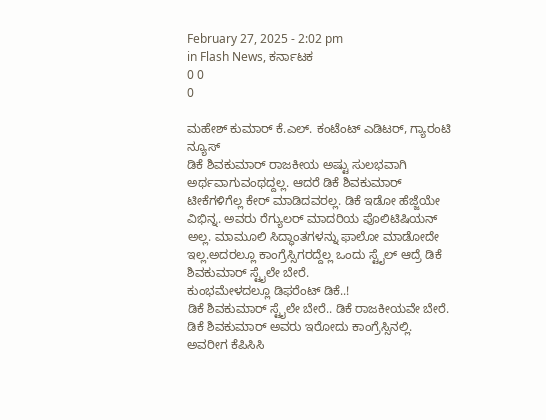February 27, 2025 - 2:02 pm
in Flash News, ಕರ್ನಾಟಕ
0 0
0

ಮಹೇಶ್ ಕುಮಾರ್ ಕೆ.ಎಲ್. ಕಂಟೆಂಟ್ ಎಡಿಟರ್, ಗ್ಯಾರಂಟಿ ನ್ಯೂಸ್
ಡಿಕೆ ಶಿವಕುಮಾರ್ ರಾಜಕೀಯ ಅಷ್ಟು ಸುಲಭವಾಗಿ ಅರ್ಥವಾಗುವಂಥದ್ದಲ್ಲ. ಆದರೆ ಡಿಕೆ ಶಿವಕುಮಾರ್ ಟೀಕೆಗಳಿಗೆಲ್ಲ ಕೇರ್ ಮಾಡಿದವರಲ್ಲ. ಡಿಕೆ ಇಡೋ ಹೆಜ್ಜೆಯೇ ವಿಭಿನ್ನ. ಅವರು ರೆಗ್ಯುಲರ್ ಮಾದರಿಯ ಪೊಲಿಟಿಷಿಯನ್ ಅಲ್ಲ. ಮಾಮೂಲಿ ಸಿದ್ಧಾಂತಗಳನ್ನು ಫಾಲೋ ಮಾಡೋದೇ ಇಲ್ಲ.ಅದರಲ್ಲೂ ಕಾಂಗ್ರೆಸ್ಸಿಗರದ್ದೆಲ್ಲ ಒಂದು ಸ್ಟೈಲ್ ಆದ್ರೆ ಡಿಕೆ ಶಿವಕುಮಾರ್ ಸ್ಟೈಲೇ ಬೇರೆ.
ಕುಂಭಮೇಳದಲ್ಲೂ ಡಿಫರೆಂಟ್ ಡಿಕೆ..!
ಡಿಕೆ ಶಿವಕುಮಾರ್ ಸ್ಟೈಲೇ ಬೇರೆ.. ಡಿಕೆ ರಾಜಕೀಯವೇ ಬೇರೆ. ಡಿಕೆ ಶಿವಕುಮಾರ್ ಅವರು ಇರೋದು ಕಾಂಗ್ರೆಸ್ಸಿನಲ್ಲಿ. ಅವರೀಗ ಕೆಪಿಸಿಸಿ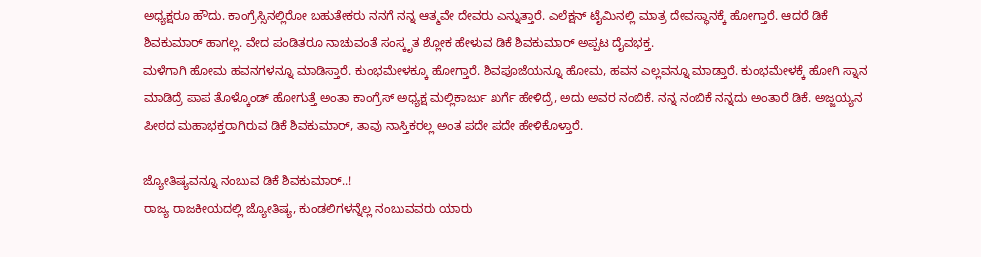ಅಧ್ಯಕ್ಷರೂ ಹೌದು. ಕಾಂಗ್ರೆಸ್ಸಿನಲ್ಲಿರೋ ಬಹುತೇಕರು ನನಗೆ ನನ್ನ ಆತ್ಮವೇ ದೇವರು ಎನ್ನುತ್ತಾರೆ. ಎಲೆಕ್ಷನ್ ಟೈಮಿನಲ್ಲಿ ಮಾತ್ರ ದೇವಸ್ಥಾನಕ್ಕೆ ಹೋಗ್ತಾರೆ. ಆದರೆ ಡಿಕೆ ಶಿವಕುಮಾರ್ ಹಾಗಲ್ಲ. ವೇದ ಪಂಡಿತರೂ ನಾಚುವಂತೆ ಸಂಸ್ಕೃತ ಶ್ಲೋಕ ಹೇಳುವ ಡಿಕೆ ಶಿವಕುಮಾರ್ ಅಪ್ಪಟ ದೈವಭಕ್ತ.
ಮಳೆಗಾಗಿ ಹೋಮ ಹವನಗಳನ್ನೂ ಮಾಡಿಸ್ತಾರೆ. ಕುಂಭಮೇಳಕ್ಕೂ ಹೋಗ್ತಾರೆ. ಶಿವಪೂಜೆಯನ್ನೂ ಹೋಮ, ಹವನ ಎಲ್ಲವನ್ನೂ ಮಾಡ್ತಾರೆ. ಕುಂಭಮೇಳಕ್ಕೆ ಹೋಗಿ ಸ್ನಾನ ಮಾಡಿದ್ರೆ ಪಾಪ ತೊಳ್ಕೊಂಡ್ ಹೋಗುತ್ತೆ ಅಂತಾ ಕಾಂಗ್ರೆಸ್ ಅಧ್ಯಕ್ಷ ಮಲ್ಲಿಕಾರ್ಜು ಖರ್ಗೆ ಹೇಳಿದ್ರೆ, ಅದು ಅವರ ನಂಬಿಕೆ. ನನ್ನ ನಂಬಿಕೆ ನನ್ನದು ಅಂತಾರೆ ಡಿಕೆ. ಅಜ್ಜಯ್ಯನ ಪೀಠದ ಮಹಾಭಕ್ತರಾಗಿರುವ ಡಿಕೆ ಶಿವಕುಮಾರ್, ತಾವು ನಾಸ್ತಿಕರಲ್ಲ ಅಂತ ಪದೇ ಪದೇ ಹೇಳಿಕೊಳ್ತಾರೆ.

ಜ್ಯೋತಿಷ್ಯವನ್ನೂ ನಂಬುವ ಡಿಕೆ ಶಿವಕುಮಾರ್..!
ರಾಜ್ಯ ರಾಜಕೀಯದಲ್ಲಿ ಜ್ಯೋತಿಷ್ಯ, ಕುಂಡಲಿಗಳನ್ನೆಲ್ಲ ನಂಬುವವರು ಯಾರು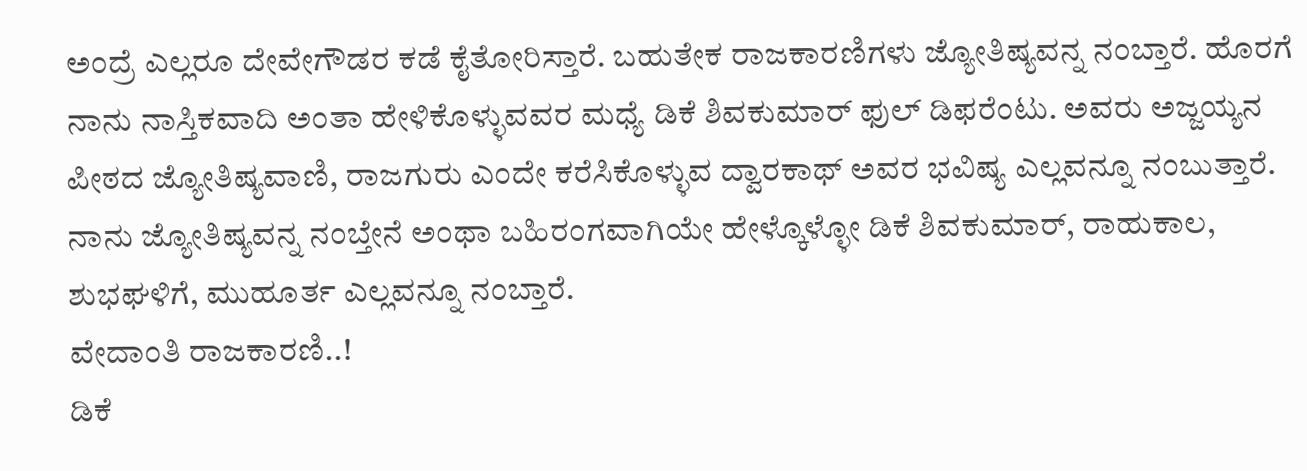ಅಂದ್ರೆ ಎಲ್ಲರೂ ದೇವೇಗೌಡರ ಕಡೆ ಕೈತೋರಿಸ್ತಾರೆ. ಬಹುತೇಕ ರಾಜಕಾರಣಿಗಳು ಜ್ಯೋತಿಷ್ಯವನ್ನ ನಂಬ್ತಾರೆ. ಹೊರಗೆ ನಾನು ನಾಸ್ತಿಕವಾದಿ ಅಂತಾ ಹೇಳಿಕೊಳ್ಳುವವರ ಮಧ್ಯೆ ಡಿಕೆ ಶಿವಕುಮಾರ್ ಫುಲ್ ಡಿಫರೆಂಟು. ಅವರು ಅಜ್ಜಯ್ಯನ ಪೀಠದ ಜ್ಯೋತಿಷ್ಯವಾಣಿ, ರಾಜಗುರು ಎಂದೇ ಕರೆಸಿಕೊಳ್ಳುವ ದ್ವಾರಕಾಥ್ ಅವರ ಭವಿಷ್ಯ ಎಲ್ಲವನ್ನೂ ನಂಬುತ್ತಾರೆ. ನಾನು ಜ್ಯೋತಿಷ್ಯವನ್ನ ನಂಬ್ತೇನೆ ಅಂಥಾ ಬಹಿರಂಗವಾಗಿಯೇ ಹೇಳ್ಕೊಳ್ಳೋ ಡಿಕೆ ಶಿವಕುಮಾರ್, ರಾಹುಕಾಲ, ಶುಭಘಳಿಗೆ, ಮುಹೂರ್ತ ಎಲ್ಲವನ್ನೂ ನಂಬ್ತಾರೆ.
ವೇದಾಂತಿ ರಾಜಕಾರಣಿ..!
ಡಿಕೆ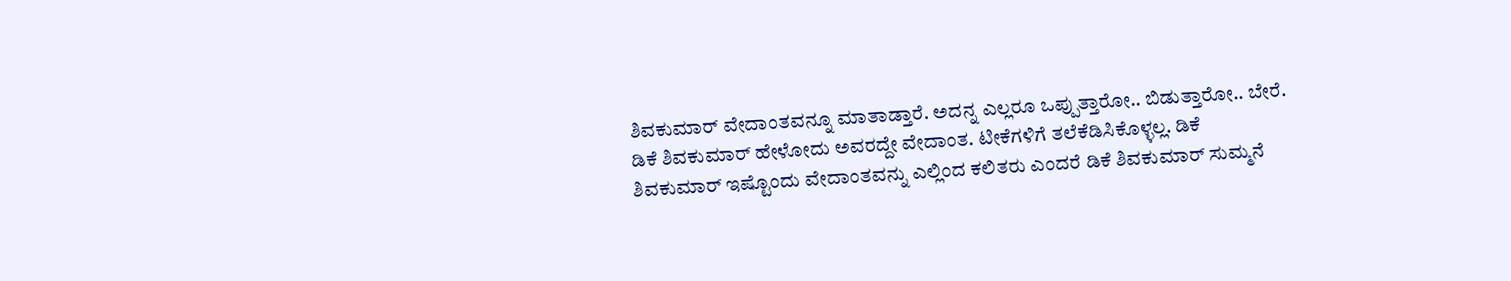ಶಿವಕುಮಾರ್ ವೇದಾಂತವನ್ನೂ ಮಾತಾಡ್ತಾರೆ. ಅದನ್ನ ಎಲ್ಲರೂ ಒಪ್ಪುತ್ತಾರೋ.. ಬಿಡುತ್ತಾರೋ.. ಬೇರೆ. ಡಿಕೆ ಶಿವಕುಮಾರ್ ಹೇಳೋದು ಅವರದ್ದೇ ವೇದಾಂತ. ಟೀಕೆಗಳಿಗೆ ತಲೆಕೆಡಿಸಿಕೊಳ್ಳಲ್ಲ. ಡಿಕೆ ಶಿವಕುಮಾರ್ ಇಷ್ಟೊಂದು ವೇದಾಂತವನ್ನು ಎಲ್ಲಿಂದ ಕಲಿತರು ಎಂದರೆ ಡಿಕೆ ಶಿವಕುಮಾರ್ ಸುಮ್ಮನೆ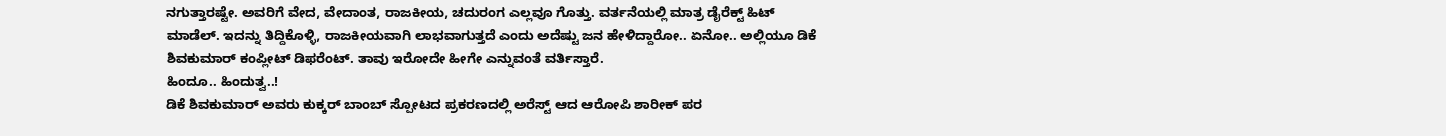ನಗುತ್ತಾರಷ್ಟೇ. ಅವರಿಗೆ ವೇದ, ವೇದಾಂತ, ರಾಜಕೀಯ, ಚದುರಂಗ ಎಲ್ಲವೂ ಗೊತ್ತು. ವರ್ತನೆಯಲ್ಲಿ ಮಾತ್ರ ಡೈರೆಕ್ಟ್ ಹಿಟ್ ಮಾಡೆಲ್. ಇದನ್ನು ತಿದ್ದಿಕೊಳ್ಳಿ, ರಾಜಕೀಯವಾಗಿ ಲಾಭವಾಗುತ್ತದೆ ಎಂದು ಅದೆಷ್ಟು ಜನ ಹೇಳಿದ್ದಾರೋ.. ಏನೋ.. ಅಲ್ಲಿಯೂ ಡಿಕೆ ಶಿವಕುಮಾರ್ ಕಂಪ್ಲೀಟ್ ಡಿಫರೆಂಟ್. ತಾವು ಇರೋದೇ ಹೀಗೇ ಎನ್ನುವಂತೆ ವರ್ತಿಸ್ತಾರೆ.
ಹಿಂದೂ.. ಹಿಂದುತ್ವ..!
ಡಿಕೆ ಶಿವಕುಮಾರ್ ಅವರು ಕುಕ್ಕರ್ ಬಾಂಬ್ ಸ್ಪೋಟದ ಪ್ರಕರಣದಲ್ಲಿ ಅರೆಸ್ಟ್ ಆದ ಆರೋಪಿ ಶಾರೀಕ್ ಪರ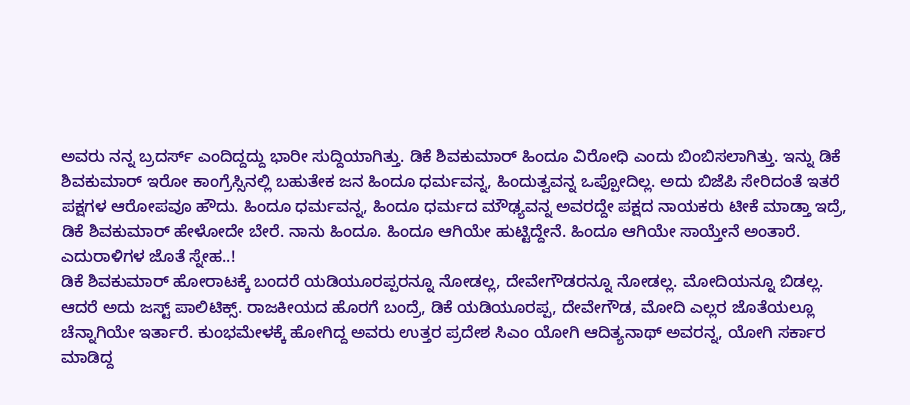ಅವರು ನನ್ನ ಬ್ರದರ್ಸ್ ಎಂದಿದ್ದದ್ದು ಭಾರೀ ಸುದ್ದಿಯಾಗಿತ್ತು. ಡಿಕೆ ಶಿವಕುಮಾರ್ ಹಿಂದೂ ವಿರೋಧಿ ಎಂದು ಬಿಂಬಿಸಲಾಗಿತ್ತು. ಇನ್ನು ಡಿಕೆ ಶಿವಕುಮಾರ್ ಇರೋ ಕಾಂಗ್ರೆಸ್ಸಿನಲ್ಲಿ ಬಹುತೇಕ ಜನ ಹಿಂದೂ ಧರ್ಮವನ್ನ, ಹಿಂದುತ್ವವನ್ನ ಒಪ್ಪೋದಿಲ್ಲ. ಅದು ಬಿಜೆಪಿ ಸೇರಿದಂತೆ ಇತರೆ ಪಕ್ಷಗಳ ಆರೋಪವೂ ಹೌದು. ಹಿಂದೂ ಧರ್ಮವನ್ನ, ಹಿಂದೂ ಧರ್ಮದ ಮೌಢ್ಯವನ್ನ ಅವರದ್ದೇ ಪಕ್ಷದ ನಾಯಕರು ಟೀಕೆ ಮಾಡ್ತಾ ಇದ್ರೆ, ಡಿಕೆ ಶಿವಕುಮಾರ್ ಹೇಳೋದೇ ಬೇರೆ. ನಾನು ಹಿಂದೂ. ಹಿಂದೂ ಆಗಿಯೇ ಹುಟ್ಟಿದ್ದೇನೆ. ಹಿಂದೂ ಆಗಿಯೇ ಸಾಯ್ತೇನೆ ಅಂತಾರೆ.
ಎದುರಾಳಿಗಳ ಜೊತೆ ಸ್ನೇಹ..!
ಡಿಕೆ ಶಿವಕುಮಾರ್ ಹೋರಾಟಕ್ಕೆ ಬಂದರೆ ಯಡಿಯೂರಪ್ಪರನ್ನೂ ನೋಡಲ್ಲ, ದೇವೇಗೌಡರನ್ನೂ ನೋಡಲ್ಲ. ಮೋದಿಯನ್ನೂ ಬಿಡಲ್ಲ. ಆದರೆ ಅದು ಜಸ್ಟ್ ಪಾಲಿಟಿಕ್ಸ್. ರಾಜಕೀಯದ ಹೊರಗೆ ಬಂದ್ರೆ, ಡಿಕೆ ಯಡಿಯೂರಪ್ಪ, ದೇವೇಗೌಡ, ಮೋದಿ ಎಲ್ಲರ ಜೊತೆಯಲ್ಲೂ ಚೆನ್ನಾಗಿಯೇ ಇರ್ತಾರೆ. ಕುಂಭಮೇಳಕ್ಕೆ ಹೋಗಿದ್ದ ಅವರು ಉತ್ತರ ಪ್ರದೇಶ ಸಿಎಂ ಯೋಗಿ ಆದಿತ್ಯನಾಥ್ ಅವರನ್ನ, ಯೋಗಿ ಸರ್ಕಾರ ಮಾಡಿದ್ದ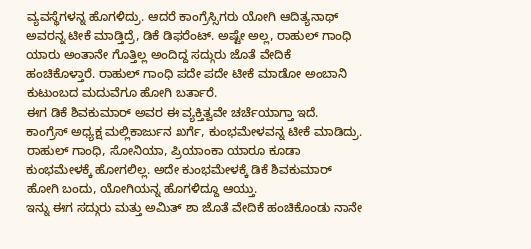ವ್ಯವಸ್ಥೆಗಳನ್ನ ಹೊಗಳಿದ್ರು. ಆದರೆ ಕಾಂಗ್ರೆಸ್ಸಿಗರು ಯೋಗಿ ಆದಿತ್ಯನಾಥ್ ಅವರನ್ನ ಟೀಕೆ ಮಾಡ್ತಿದ್ರೆ, ಡಿಕೆ ಡಿಫರೆಂಟ್. ಅಷ್ಟೇ ಅಲ್ಲ, ರಾಹುಲ್ ಗಾಂಧಿ ಯಾರು ಅಂತಾನೇ ಗೊತ್ತಿಲ್ಲ ಅಂದಿದ್ದ ಸದ್ಗುರು ಜೊತೆ ವೇದಿಕೆ ಹಂಚಿಕೊಳ್ತಾರೆ. ರಾಹುಲ್ ಗಾಂಧಿ ಪದೇ ಪದೇ ಟೀಕೆ ಮಾಡೋ ಅಂಬಾನಿ ಕುಟುಂಬದ ಮದುವೆಗೂ ಹೋಗಿ ಬರ್ತಾರೆ.
ಈಗ ಡಿಕೆ ಶಿವಕುಮಾರ್ ಅವರ ಈ ವ್ಯಕ್ತಿತ್ವವೇ ಚರ್ಚೆಯಾಗ್ತಾ ಇದೆ. ಕಾಂಗ್ರೆಸ್ ಅಧ್ಯಕ್ಷ ಮಲ್ಲಿಕಾರ್ಜುನ ಖರ್ಗೆ, ಕುಂಭಮೇಳವನ್ನ ಟೀಕೆ ಮಾಡಿದ್ರು. ರಾಹುಲ್ ಗಾಂಧಿ, ಸೋನಿಯಾ, ಪ್ರಿಯಾಂಕಾ ಯಾರೂ ಕೂಡಾ ಕುಂಭಮೇಳಕ್ಕೆ ಹೋಗಲಿಲ್ಲ. ಅದೇ ಕುಂಭಮೇಳಕ್ಕೆ ಡಿಕೆ ಶಿವಕುಮಾರ್ ಹೋಗಿ ಬಂದು, ಯೋಗಿಯನ್ನ ಹೊಗಳಿದ್ದೂ ಆಯ್ತು.
ಇನ್ನು ಈಗ ಸದ್ಗುರು ಮತ್ತು ಅಮಿತ್ ಶಾ ಜೊತೆ ವೇದಿಕೆ ಹಂಚಿಕೊಂಡು ನಾನೇ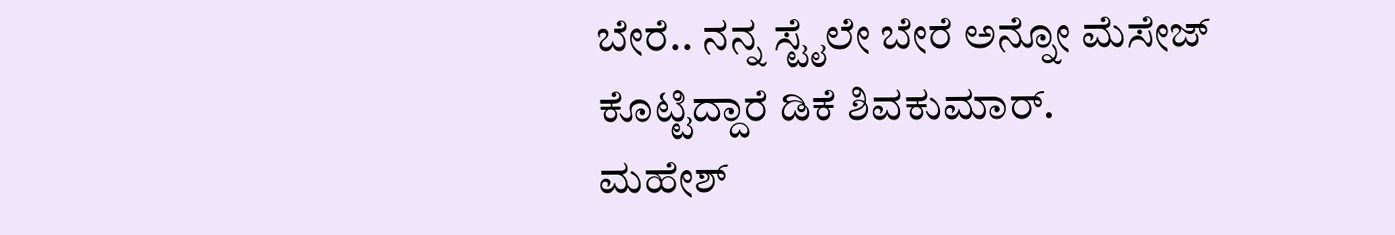ಬೇರೆ.. ನನ್ನ ಸ್ಟೈಲೇ ಬೇರೆ ಅನ್ನೋ ಮೆಸೇಜ್ ಕೊಟ್ಟಿದ್ದಾರೆ ಡಿಕೆ ಶಿವಕುಮಾರ್.
ಮಹೇಶ್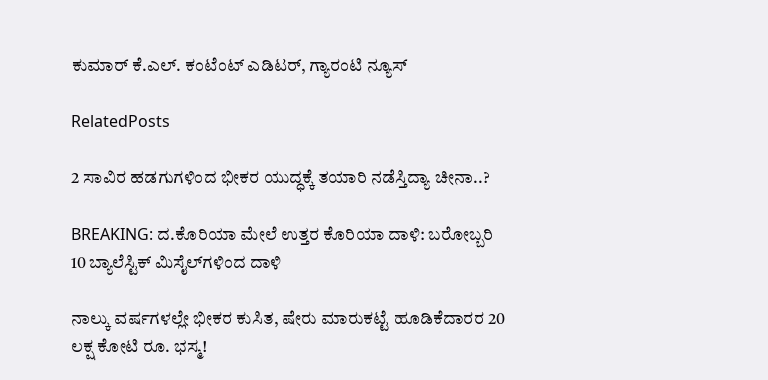ಕುಮಾರ್ ಕೆ.ಎಲ್. ಕಂಟೆಂಟ್ ಎಡಿಟರ್, ಗ್ಯಾರಂಟಿ ನ್ಯೂಸ್

RelatedPosts

2 ಸಾವಿರ ಹಡಗುಗಳಿಂದ ಭೀಕರ ಯುದ್ಧಕ್ಕೆ ತಯಾರಿ ನಡೆಸ್ತಿದ್ಯಾ ಚೀನಾ..?

BREAKING: ದ.ಕೊರಿಯಾ ಮೇಲೆ ಉತ್ತರ ಕೊರಿಯಾ ದಾಳಿ: ಬರೋಬ್ಬರಿ 10 ಬ್ಯಾಲೆಸ್ಟಿಕ್ ಮಿಸೈಲ್‌ಗಳಿಂದ ದಾಳಿ

ನಾಲ್ಕು ವರ್ಷಗಳಲ್ಲೇ ಭೀಕರ ಕುಸಿತ, ಷೇರು ಮಾರುಕಟ್ಟೆ ಹೂಡಿಕೆದಾರರ 20 ಲಕ್ಷ ಕೋಟಿ ರೂ. ಭಸ್ಮ!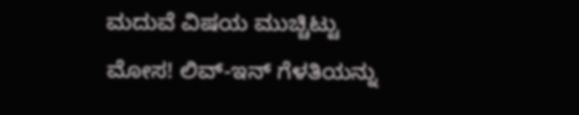ಮದುವೆ ವಿಷಯ ಮುಚ್ಚಿಟ್ಟು ಮೋಸ! ಲಿವ್-ಇನ್ ಗೆಳತಿಯನ್ನು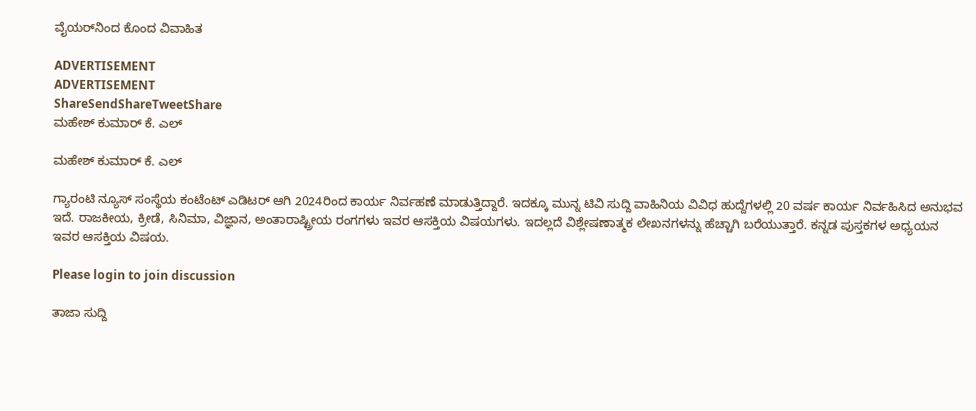ವೈಯರ್‌ನಿಂದ ಕೊಂದ ವಿವಾಹಿತ

ADVERTISEMENT
ADVERTISEMENT
ShareSendShareTweetShare
ಮಹೇಶ್ ಕುಮಾರ್ ಕೆ. ಎಲ್

ಮಹೇಶ್ ಕುಮಾರ್ ಕೆ. ಎಲ್

ಗ್ಯಾರಂಟಿ ನ್ಯೂಸ್ ಸಂಸ್ಥೆಯ ಕಂಟೆಂಟ್ ಎಡಿಟರ್ ಆಗಿ 2024ರಿಂದ ಕಾರ್ಯ ನಿರ್ವಹಣೆ ಮಾಡುತ್ತಿದ್ದಾರೆ. ಇದಕ್ಕೂ ಮುನ್ನ ಟಿವಿ ಸುದ್ದಿ ವಾಹಿನಿಯ ವಿವಿಧ ಹುದ್ದೆಗಳಲ್ಲಿ 20 ವರ್ಷ ಕಾರ್ಯ ನಿರ್ವಹಿಸಿದ ಅನುಭವ ಇದೆ. ರಾಜಕೀಯ, ಕ್ರೀಡೆ, ಸಿನಿಮಾ, ವಿಜ್ಞಾನ, ಅಂತಾರಾಷ್ಟ್ರೀಯ ರಂಗಗಳು ಇವರ ಆಸಕ್ತಿಯ ವಿಷಯಗಳು. ಇದಲ್ಲದೆ ವಿಶ್ಲೇಷಣಾತ್ಮಕ ಲೇಖನಗಳನ್ನು ಹೆಚ್ಚಾಗಿ ಬರೆಯುತ್ತಾರೆ. ಕನ್ನಡ ಪುಸ್ತಕಗಳ ಅಧ್ಯಯನ ಇವರ ಆಸಕ್ತಿಯ ವಿಷಯ.

Please login to join discussion

ತಾಜಾ ಸುದ್ದಿ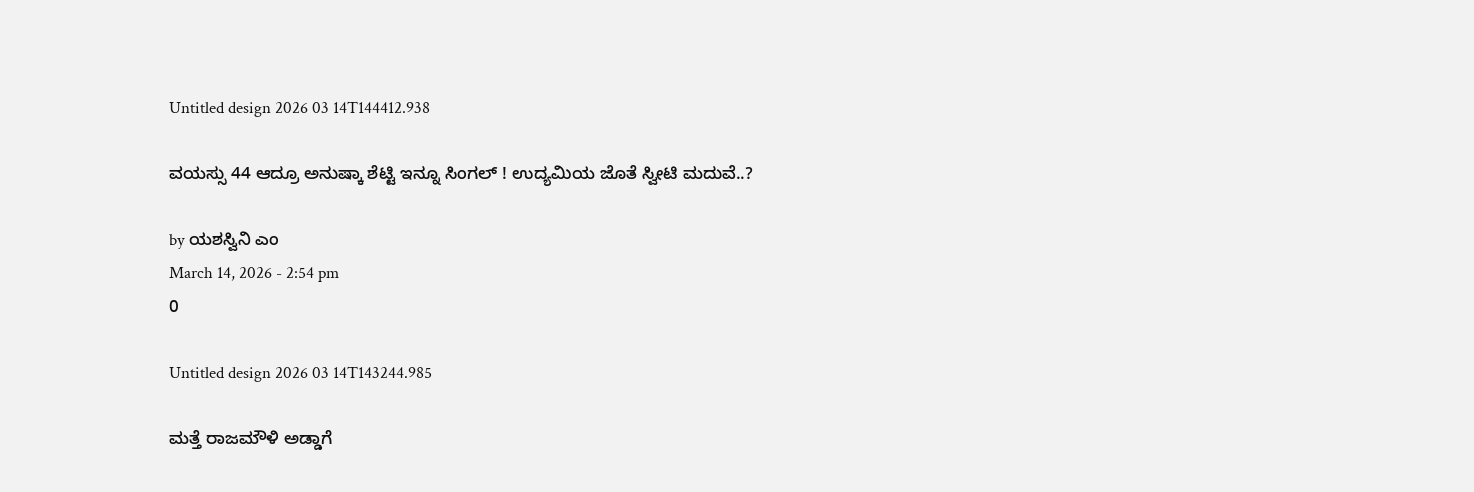Untitled design 2026 03 14T144412.938

ವಯಸ್ಸು 44 ಆದ್ರೂ ಅನುಷ್ಕಾ ಶೆಟ್ಟಿ ಇನ್ನೂ ಸಿಂಗಲ್ ! ಉದ್ಯಮಿಯ ಜೊತೆ ಸ್ವೀಟಿ ಮದುವೆ..?

by ಯಶಸ್ವಿನಿ ಎಂ
March 14, 2026 - 2:54 pm
0

Untitled design 2026 03 14T143244.985

ಮತ್ತೆ ರಾಜಮೌಳಿ ಅಡ್ಡಾಗೆ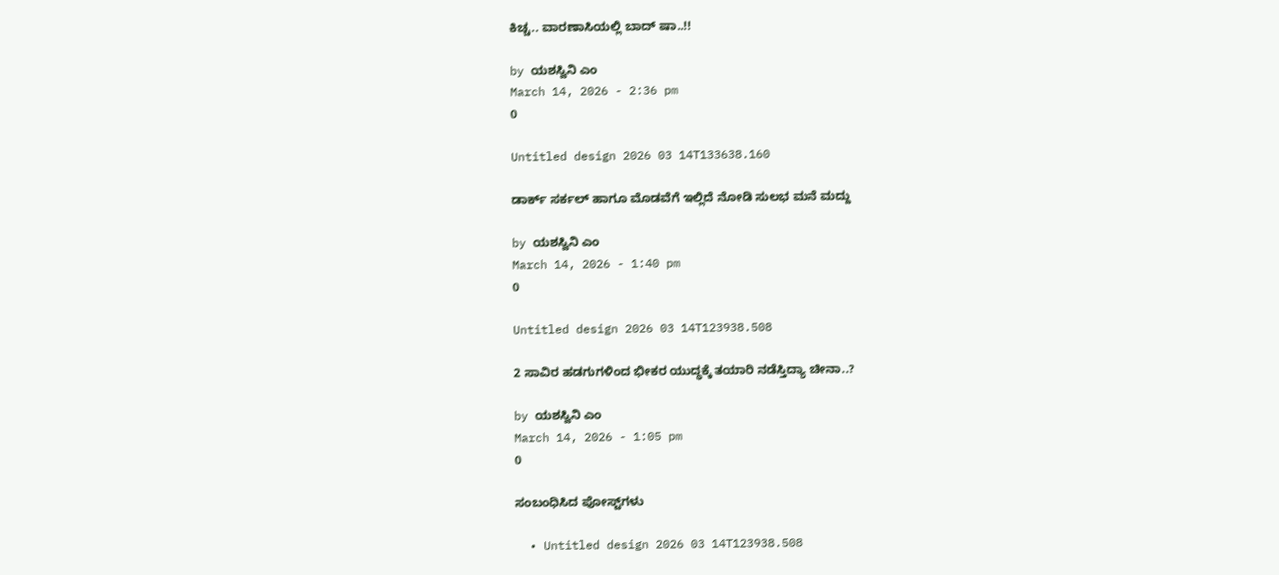ಕಿಚ್ಚ.. ವಾರಣಾಸಿಯಲ್ಲಿ ಬಾದ್ ಷಾ..!!

by ಯಶಸ್ವಿನಿ ಎಂ
March 14, 2026 - 2:36 pm
0

Untitled design 2026 03 14T133638.160

ಡಾರ್ಕ್ ಸರ್ಕಲ್ ಹಾಗೂ ಮೊಡವೆಗೆ ಇಲ್ಲಿದೆ ನೋಡಿ ಸುಲಭ ಮನೆ ಮದ್ದು

by ಯಶಸ್ವಿನಿ ಎಂ
March 14, 2026 - 1:40 pm
0

Untitled design 2026 03 14T123938.508

2 ಸಾವಿರ ಹಡಗುಗಳಿಂದ ಭೀಕರ ಯುದ್ಧಕ್ಕೆ ತಯಾರಿ ನಡೆಸ್ತಿದ್ಯಾ ಚೀನಾ..?

by ಯಶಸ್ವಿನಿ ಎಂ
March 14, 2026 - 1:05 pm
0

ಸಂಬಂಧಿಸಿದ ಪೋಸ್ಟ್‌ಗಳು

  • Untitled design 2026 03 14T123938.508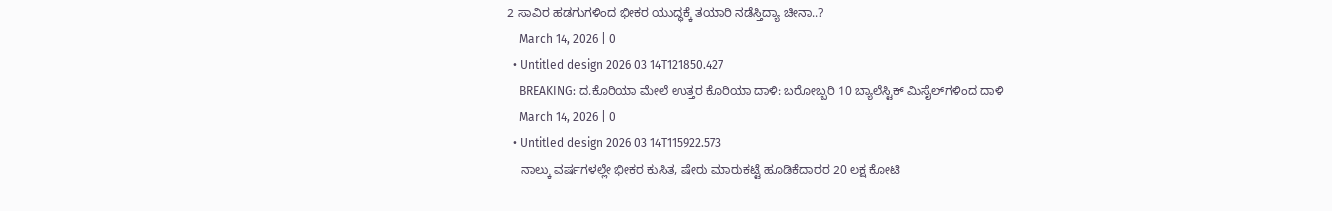2 ಸಾವಿರ ಹಡಗುಗಳಿಂದ ಭೀಕರ ಯುದ್ಧಕ್ಕೆ ತಯಾರಿ ನಡೆಸ್ತಿದ್ಯಾ ಚೀನಾ..?
    March 14, 2026 | 0
  • Untitled design 2026 03 14T121850.427
    BREAKING: ದ.ಕೊರಿಯಾ ಮೇಲೆ ಉತ್ತರ ಕೊರಿಯಾ ದಾಳಿ: ಬರೋಬ್ಬರಿ 10 ಬ್ಯಾಲೆಸ್ಟಿಕ್ ಮಿಸೈಲ್‌ಗಳಿಂದ ದಾಳಿ
    March 14, 2026 | 0
  • Untitled design 2026 03 14T115922.573
    ನಾಲ್ಕು ವರ್ಷಗಳಲ್ಲೇ ಭೀಕರ ಕುಸಿತ, ಷೇರು ಮಾರುಕಟ್ಟೆ ಹೂಡಿಕೆದಾರರ 20 ಲಕ್ಷ ಕೋಟಿ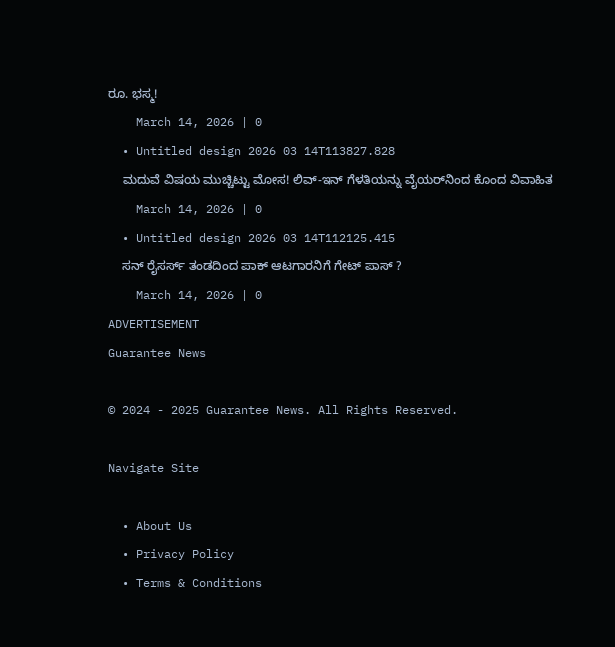ರೂ. ಭಸ್ಮ!
    March 14, 2026 | 0
  • Untitled design 2026 03 14T113827.828
    ಮದುವೆ ವಿಷಯ ಮುಚ್ಚಿಟ್ಟು ಮೋಸ! ಲಿವ್-ಇನ್ ಗೆಳತಿಯನ್ನು ವೈಯರ್‌ನಿಂದ ಕೊಂದ ವಿವಾಹಿತ
    March 14, 2026 | 0
  • Untitled design 2026 03 14T112125.415
    ಸನ್ ರೈಸರ್ಸ್ ತಂಡದಿಂದ ಪಾಕ್ ಆಟಗಾರನಿಗೆ ಗೇಟ್ ಪಾಸ್ ?
    March 14, 2026 | 0
ADVERTISEMENT
Guarantee News

© 2024 - 2025 Guarantee News. All Rights Reserved.

Navigate Site

  • About Us
  • Privacy Policy
  • Terms & Conditions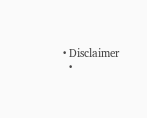• Disclaimer
  •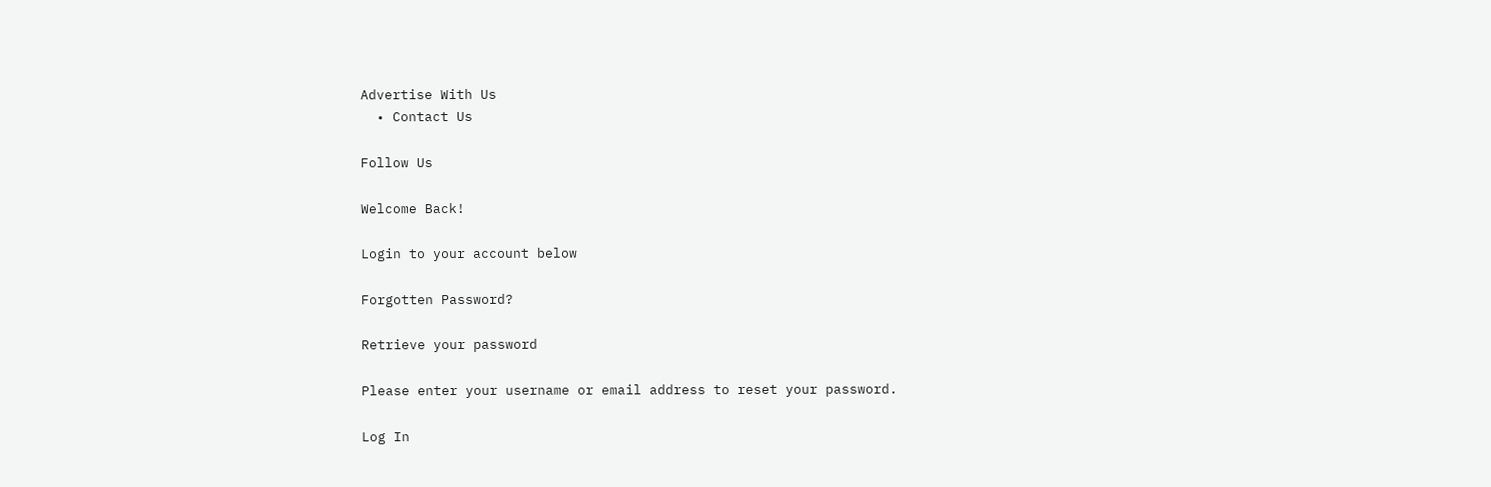Advertise With Us
  • Contact Us

Follow Us

Welcome Back!

Login to your account below

Forgotten Password?

Retrieve your password

Please enter your username or email address to reset your password.

Log In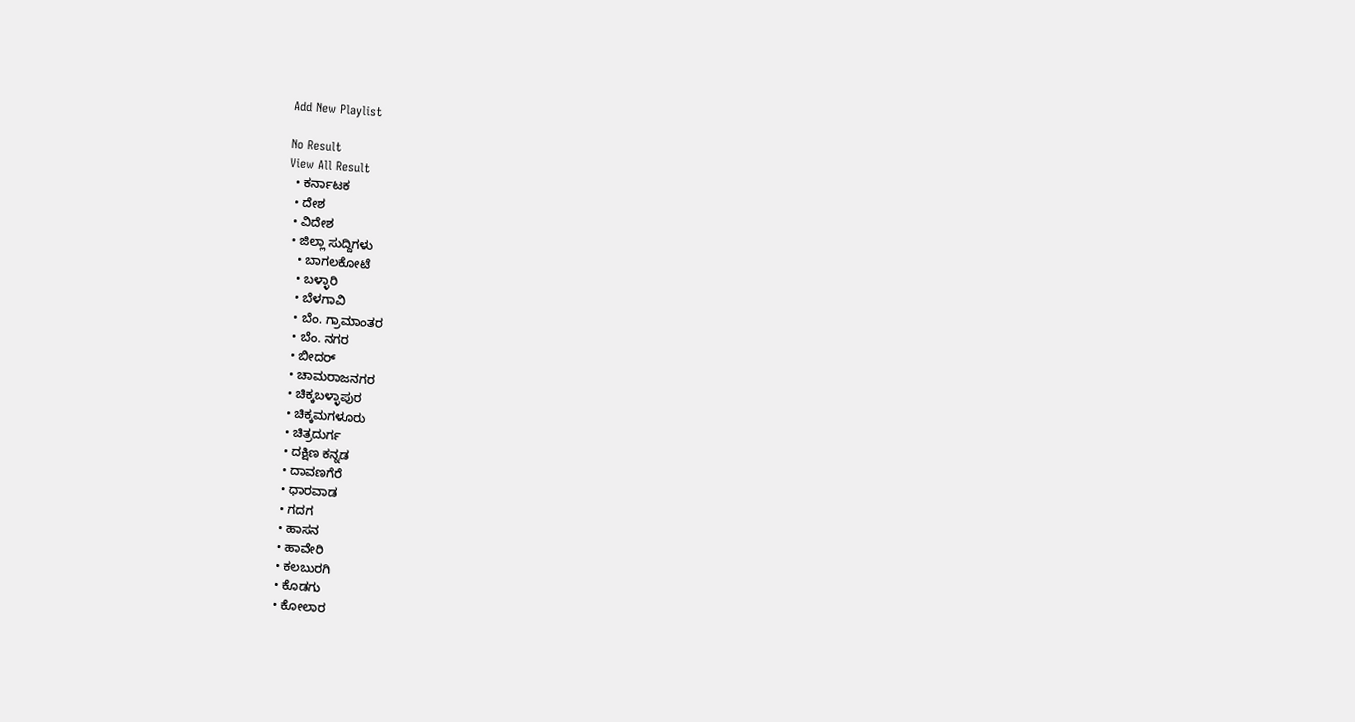Add New Playlist

No Result
View All Result
  • ಕರ್ನಾಟಕ
  • ದೇಶ
  • ವಿದೇಶ
  • ಜಿಲ್ಲಾ ಸುದ್ದಿಗಳು
    • ಬಾಗಲಕೋಟೆ
    • ಬಳ್ಳಾರಿ
    • ಬೆಳಗಾವಿ
    • ಬೆಂ. ಗ್ರಾಮಾಂತರ
    • ಬೆಂ. ನಗರ
    • ಬೀದರ್
    • ಚಾಮರಾಜನಗರ
    • ಚಿಕ್ಕಬಳ್ಳಾಪುರ
    • ಚಿಕ್ಕಮಗಳೂರು
    • ಚಿತ್ರದುರ್ಗ
    • ದಕ್ಷಿಣ ಕನ್ನಡ
    • ದಾವಣಗೆರೆ
    • ಧಾರವಾಡ
    • ಗದಗ
    • ಹಾಸನ
    • ಹಾವೇರಿ
    • ಕಲಬುರಗಿ
    • ಕೊಡಗು
    • ಕೋಲಾರ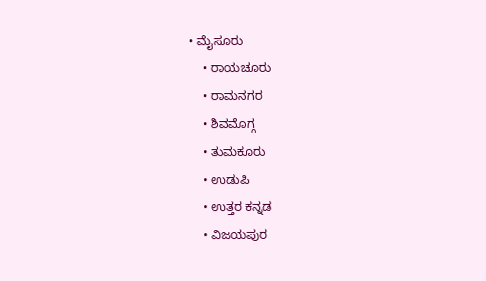• ಮೈಸೂರು
    • ರಾಯಚೂರು
    • ರಾಮನಗರ
    • ಶಿವಮೊಗ್ಗ
    • ತುಮಕೂರು
    • ಉಡುಪಿ
    • ಉತ್ತರ ಕನ್ನಡ
    • ವಿಜಯಪುರ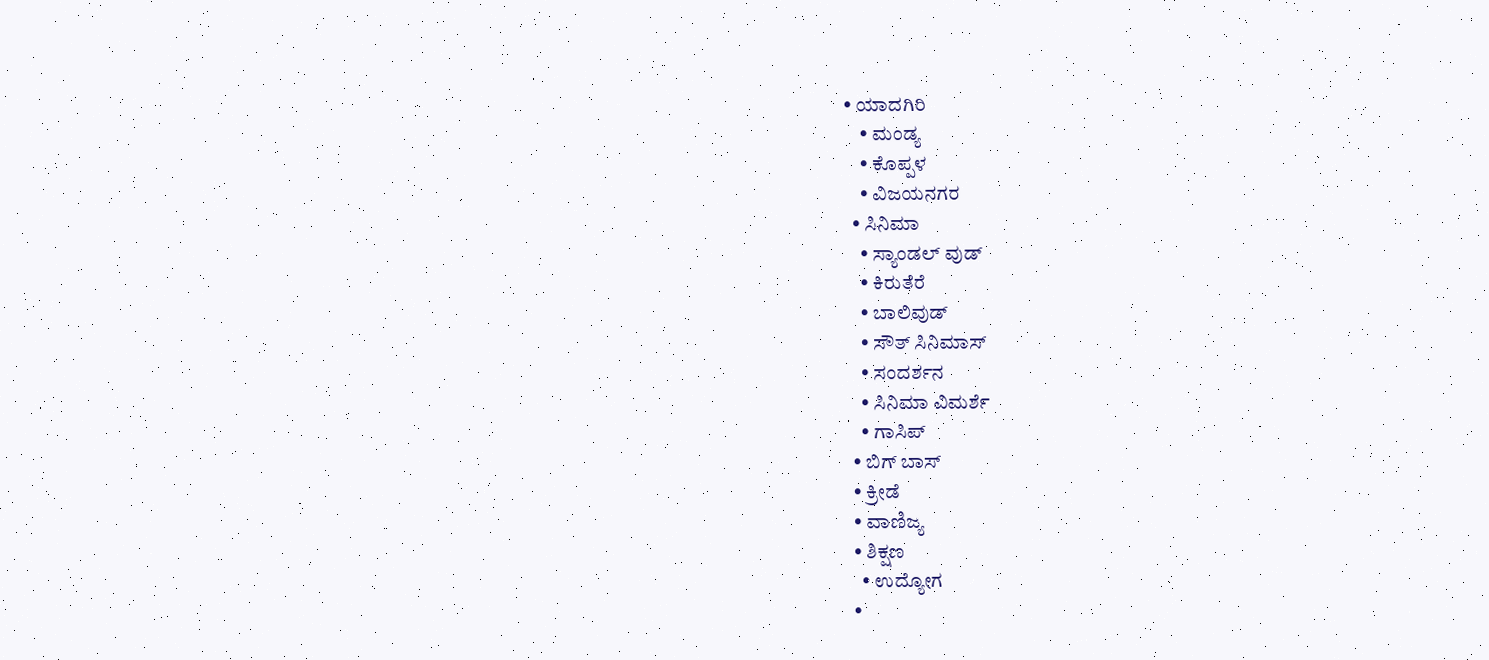• ಯಾದಗಿರಿ
    • ಮಂಡ್ಯ
    • ಕೊಪ್ಪಳ
    • ವಿಜಯನಗರ
  • ಸಿನಿಮಾ
    • ಸ್ಯಾಂಡಲ್ ವುಡ್
    • ಕಿರುತೆರೆ
    • ಬಾಲಿವುಡ್
    • ಸೌತ್ ಸಿನಿಮಾಸ್
    • ಸಂದರ್ಶನ
    • ಸಿನಿಮಾ ವಿಮರ್ಶೆ
    • ಗಾಸಿಪ್
  • ಬಿಗ್ ಬಾಸ್
  • ಕ್ರೀಡೆ
  • ವಾಣಿಜ್ಯ
  • ಶಿಕ್ಷಣ
    • ಉದ್ಯೋಗ
  •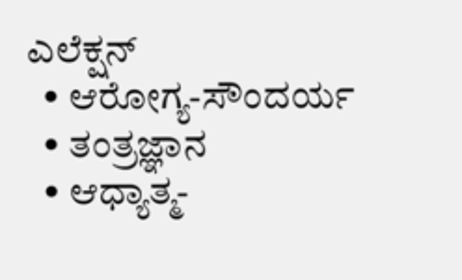ಎಲೆಕ್ಷನ್
  • ಆರೋಗ್ಯ-ಸೌಂದರ್ಯ
  • ತಂತ್ರಜ್ಞಾನ
  • ಆಧ್ಯಾತ್ಮ-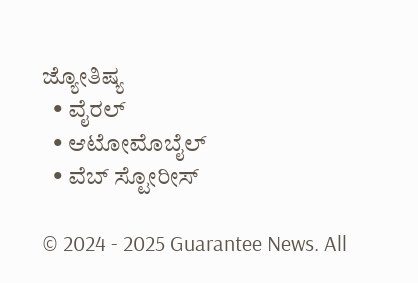ಜ್ಯೋತಿಷ್ಯ
  • ವೈರಲ್
  • ಆಟೋಮೊಬೈಲ್
  • ವೆಬ್ ಸ್ಟೋರೀಸ್

© 2024 - 2025 Guarantee News. All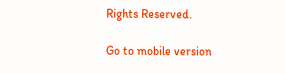Rights Reserved.

Go to mobile version